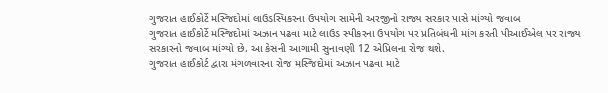ગુજરાત હાઈકોર્ટે મસ્જિદોમાં લાઉડસ્પિકરના ઉપયોગ સામેની અરજીનો રાજ્ય સરકાર પાસે માંગ્યો જવાબ
ગુજરાત હાઈકોર્ટે મસ્જિદોમાં અઝાન પઢવા માટે લાઉડ સ્પીકરના ઉપયોગ પર પ્રતિબંધની માંગ કરતી પીઆઈએલ પર રાજ્ય સરકારનો જવાબ માંગ્યો છે. આ કેસની આગામી સુનાવણી 12 એપ્રિલના રોજ થશે.
ગુજરાત હાઈકોર્ટ દ્વારા મંગળવારના રોજ મસ્જિદોમાં અઝાન પઢવા માટે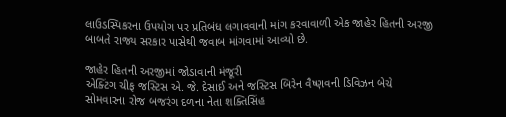લાઉડસ્પિકરના ઉપયોગ પર પ્રતિબંધ લગાવવાની માંગ કરવાવાળી એક જાહેર હિતની અરજી બાબતે રાજ્ય સરકાર પાસેથી જવાબ માંગવામાં આવ્યો છે.

જાહેર હિતની અરજીમાં જોડાવાની મંજૂરી
એક્ટિંગ ચીફ જસ્ટિસ એ. જે. દેસાઈ અને જસ્ટિસ બિરેન વૈષ્ણવની ડિવિઝન બેચે સોમવારના રોજ બજરંગ દળના નેતા શક્તિસિંહ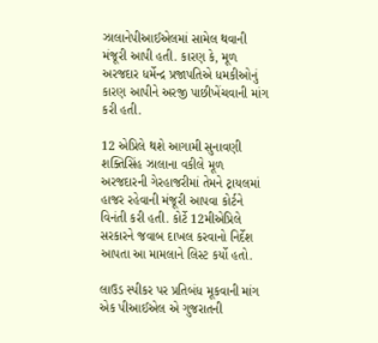ઝાલાનેપીઆઈએલમાં સામેલ થવાની મંજૂરી આપી હતી. કારણ કે, મૂળ અરજદાર ધર્મેન્દ્ર પ્રજાપતિએ ધમકીઓનું કારણ આપીને અરજી પાછીખેંચવાની માંગ કરી હતી.

12 એપ્રિલે થશે આગામી સુનાવણી
શક્તિસિંહ ઝાલાના વકીલે મૂળ અરજદારની ગેરહાજરીમાં તેમને ટ્રાયલમાં હાજર રહેવાની મંજૂરી આપવા કોર્ટને વિનંતી કરી હતી. કોર્ટે 12મીએપ્રિલે સરકારને જવાબ દાખલ કરવાનો નિર્દેશ આપતા આ મામલાને લિસ્ટ કર્યો હતો.

લાઉડ સ્પીકર પર પ્રતિબંધ મૂકવાની માંગ
એક પીઆઈએલ એ ગુજરાતની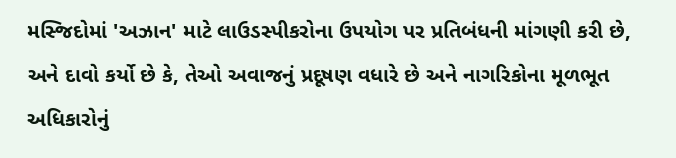મસ્જિદોમાં 'અઝાન' માટે લાઉડસ્પીકરોના ઉપયોગ પર પ્રતિબંધની માંગણી કરી છે, અને દાવો કર્યો છે કે, તેઓ અવાજનું પ્રદૂષણ વધારે છે અને નાગરિકોના મૂળભૂત અધિકારોનું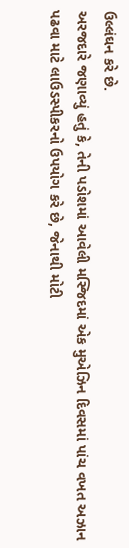ઉલ્લંઘન કરે છે.
અરજદારે જણાવ્યું હતું કે, તેની પડોશમાં આવેલી મસ્જિદમાં એક મુએઝિન દિવસમાં પાંચ વખત અઝાન પઢવા માટે લાઉડસ્પીકરનો ઉપયોગ કરે છે, જેનાથી મોટી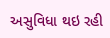અસુવિધા થઇ રહી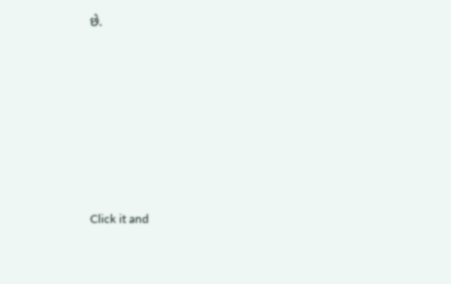છે.












Click it and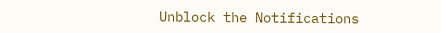Unblock the Notifications